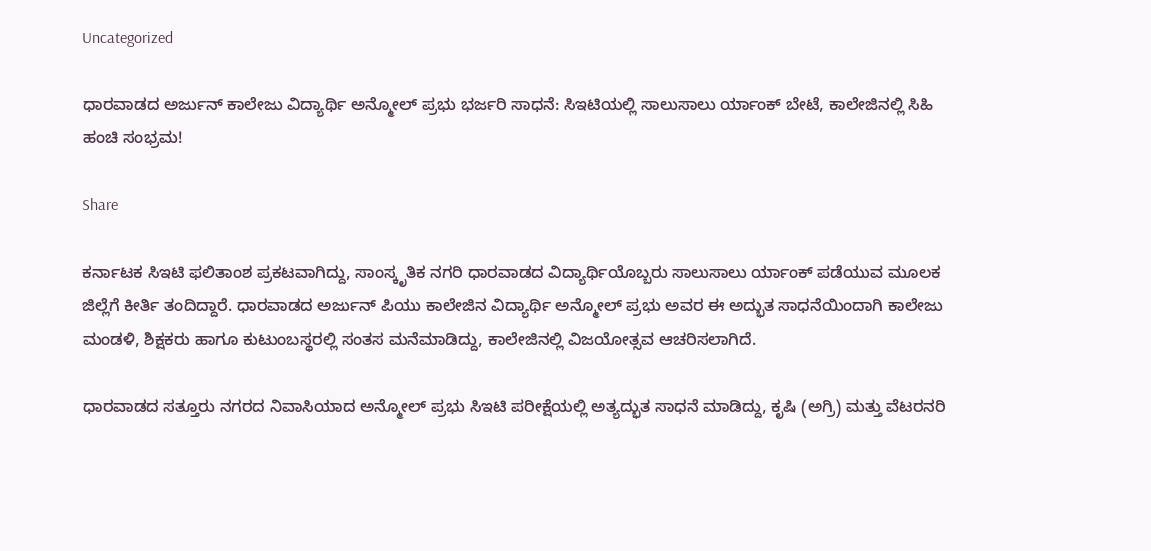Uncategorized

ಧಾರವಾಡದ ಅರ್ಜುನ್ ಕಾಲೇಜು ವಿದ್ಯಾರ್ಥಿ ಅನ್ಮೋಲ್ ಪ್ರಭು ಭರ್ಜರಿ ಸಾಧನೆ: ಸಿಇಟಿಯಲ್ಲಿ ಸಾಲುಸಾಲು ರ್ಯಾಂಕ್ ಬೇಟೆ, ಕಾಲೇಜಿನಲ್ಲಿ ಸಿಹಿ ಹಂಚಿ ಸಂಭ್ರಮ!

Share

ಕರ್ನಾಟಕ ಸಿಇಟಿ ಫಲಿತಾಂಶ ಪ್ರಕಟವಾಗಿದ್ದು, ಸಾಂಸ್ಕೃತಿಕ ನಗರಿ ಧಾರವಾಡದ ವಿದ್ಯಾರ್ಥಿಯೊಬ್ಬರು ಸಾಲುಸಾಲು ರ್ಯಾಂಕ್ ಪಡೆಯುವ ಮೂಲಕ ಜಿಲ್ಲೆಗೆ ಕೀರ್ತಿ ತಂದಿದ್ದಾರೆ. ಧಾರವಾಡದ ಅರ್ಜುನ್ ಪಿಯು ಕಾಲೇಜಿನ ವಿದ್ಯಾರ್ಥಿ ಅನ್ಮೋಲ್ ಪ್ರಭು ಅವರ ಈ ಅದ್ಭುತ ಸಾಧನೆಯಿಂದಾಗಿ ಕಾಲೇಜು ಮಂಡಳಿ, ಶಿಕ್ಷಕರು ಹಾಗೂ ಕುಟುಂಬಸ್ಥರಲ್ಲಿ ಸಂತಸ ಮನೆಮಾಡಿದ್ದು, ಕಾಲೇಜಿನಲ್ಲಿ ವಿಜಯೋತ್ಸವ ಆಚರಿಸಲಾಗಿದೆ.

ಧಾರವಾಡದ ಸತ್ತೂರು ನಗರದ ನಿವಾಸಿಯಾದ ಅನ್ಮೋಲ್ ಪ್ರಭು ಸಿಇಟಿ ಪರೀಕ್ಷೆಯಲ್ಲಿ ಅತ್ಯದ್ಭುತ ಸಾಧನೆ ಮಾಡಿದ್ದು, ಕೃಷಿ (ಅಗ್ರಿ) ಮತ್ತು ವೆಟರನರಿ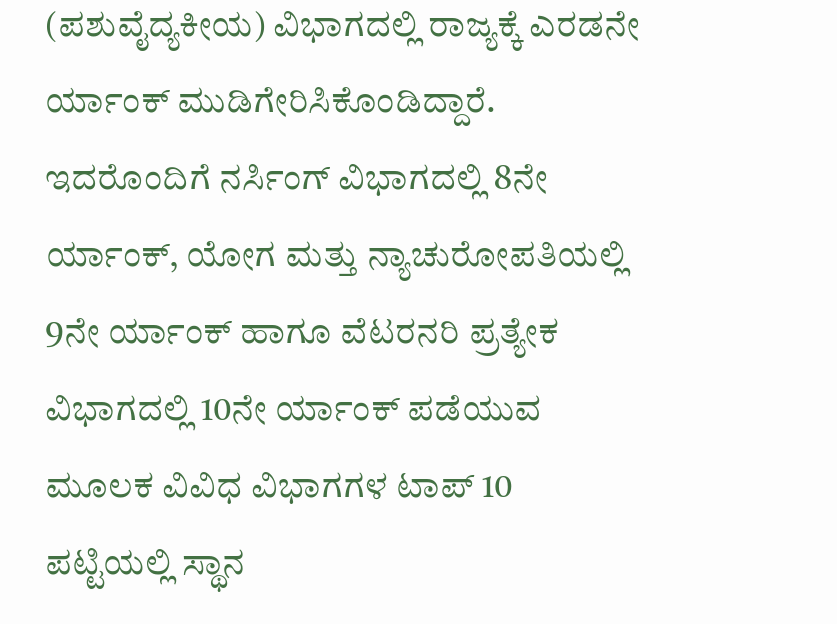(ಪಶುವೈದ್ಯಕೀಯ) ವಿಭಾಗದಲ್ಲಿ ರಾಜ್ಯಕ್ಕೆ ಎರಡನೇ ರ್ಯಾಂಕ್ ಮುಡಿಗೇರಿಸಿಕೊಂಡಿದ್ದಾರೆ. ಇದರೊಂದಿಗೆ ನರ್ಸಿಂಗ್ ವಿಭಾಗದಲ್ಲಿ 8ನೇ ರ್ಯಾಂಕ್, ಯೋಗ ಮತ್ತು ನ್ಯಾಚುರೋಪತಿಯಲ್ಲಿ 9ನೇ ರ್ಯಾಂಕ್ ಹಾಗೂ ವೆಟರನರಿ ಪ್ರತ್ಯೇಕ ವಿಭಾಗದಲ್ಲಿ 10ನೇ ರ್ಯಾಂಕ್ ಪಡೆಯುವ ಮೂಲಕ ವಿವಿಧ ವಿಭಾಗಗಳ ಟಾಪ್ 10 ಪಟ್ಟಿಯಲ್ಲಿ ಸ್ಥಾನ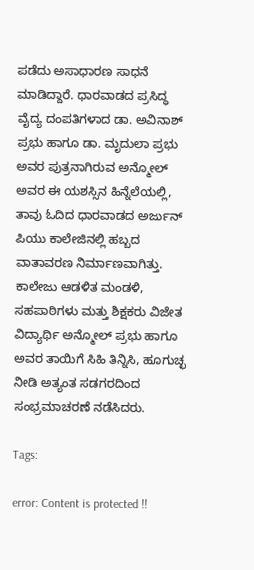ಪಡೆದು ಅಸಾಧಾರಣ ಸಾಧನೆ ಮಾಡಿದ್ದಾರೆ. ಧಾರವಾಡದ ಪ್ರಸಿದ್ಧ ವೈದ್ಯ ದಂಪತಿಗಳಾದ ಡಾ. ಅವಿನಾಶ್ ಪ್ರಭು ಹಾಗೂ ಡಾ. ಮೃದುಲಾ ಪ್ರಭು ಅವರ ಪುತ್ರನಾಗಿರುವ ಅನ್ಮೋಲ್ ಅವರ ಈ ಯಶಸ್ಸಿನ ಹಿನ್ನೆಲೆಯಲ್ಲಿ, ತಾವು ಓದಿದ ಧಾರವಾಡದ ಅರ್ಜುನ್ ಪಿಯು ಕಾಲೇಜಿನಲ್ಲಿ ಹಬ್ಬದ ವಾತಾವರಣ ನಿರ್ಮಾಣವಾಗಿತ್ತು. ಕಾಲೇಜು ಆಡಳಿತ ಮಂಡಳಿ, ಸಹಪಾಠಿಗಳು ಮತ್ತು ಶಿಕ್ಷಕರು ವಿಜೇತ ವಿದ್ಯಾರ್ಥಿ ಅನ್ಮೋಲ್ ಪ್ರಭು ಹಾಗೂ ಅವರ ತಾಯಿಗೆ ಸಿಹಿ ತಿನ್ನಿಸಿ, ಹೂಗುಚ್ಛ ನೀಡಿ ಅತ್ಯಂತ ಸಡಗರದಿಂದ ಸಂಭ್ರಮಾಚರಣೆ ನಡೆಸಿದರು.

Tags:

error: Content is protected !!